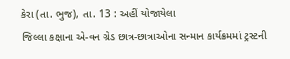કેરા (તા. ભુજ), તા. 13 : અહીં યોજાયેલા
જિલ્લા કક્ષાના એ-વન ગ્રેડ છાત્ર-છાત્રાઓના સન્માન કાર્યક્રમમાં ટ્રસ્ટની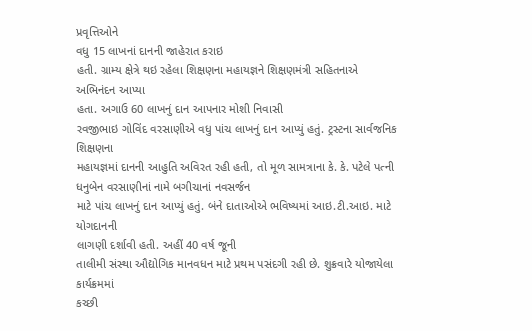પ્રવૃત્તિઓને
વધુ 15 લાખનાં દાનની જાહેરાત કરાઇ
હતી. ગ્રામ્ય ક્ષેત્રે થઇ રહેલા શિક્ષણના મહાયજ્ઞને શિક્ષણમંત્રી સહિતનાએ અભિનંદન આપ્યા
હતા. અગાઉ 60 લાખનું દાન આપનાર મોશી નિવાસી
રવજીભાઇ ગોવિંદ વરસાણીએ વધુ પાંચ લાખનું દાન આપ્યું હતું. ટ્રસ્ટના સાર્વજનિક શિક્ષણના
મહાયજ્ઞમાં દાનની આહુતિ અવિરત રહી હતી, તો મૂળ સામત્રાના કે. કે. પટેલે પત્ની ધનુબેન વરસાણીનાં નામે બગીચાનાં નવસર્જન
માટે પાંચ લાખનું દાન આપ્યું હતું. બંને દાતાઓએ ભવિષ્યમાં આઇ.ટી.આઇ. માટે યોગદાનની
લાગણી દર્શાવી હતી. અહીં 40 વર્ષ જૂની
તાલીમી સંસ્થા ઔદ્યોગિક માનવધન માટે પ્રથમ પસંદગી રહી છે. શુક્રવારે યોજાયેલા કાર્યક્રમમાં
કચ્છી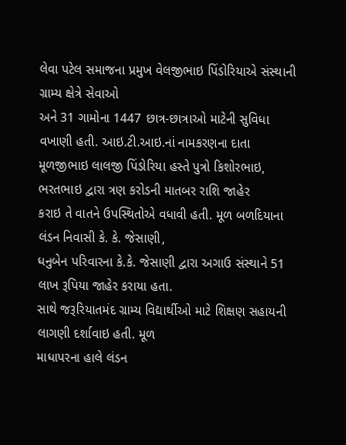લેવા પટેલ સમાજના પ્રમુખ વેલજીભાઇ પિંડોરિયાએ સંસ્થાની ગ્રામ્ય ક્ષેત્રે સેવાઓ
અને 31 ગામોના 1447 છાત્ર-છાત્રાઓ માટેની સુવિધા
વખાણી હતી. આઇ.ટી.આઇ.નાં નામકરણના દાતા મૂળજીભાઇ લાલજી પિંડોરિયા હસ્તે પુત્રો કિશોરભાઇ, ભરતભાઇ દ્વારા ત્રણ કરોડની માતબર રાશિ જાહેર
કરાઇ તે વાતને ઉપસ્થિતોએ વધાવી હતી. મૂળ બળદિયાના લંડન નિવાસી કે. કે. જેસાણી,
ધનુબેન પરિવારના કે.કે. જેસાણી દ્વારા અગાઉ સંસ્થાને 51 લાખ રૂપિયા જાહેર કરાયા હતા.
સાથે જરૂરિયાતમંદ ગ્રામ્ય વિદ્યાર્થીઓ માટે શિક્ષણ સહાયની લાગણી દર્શાવાઇ હતી. મૂળ
માધાપરના હાલે લંડન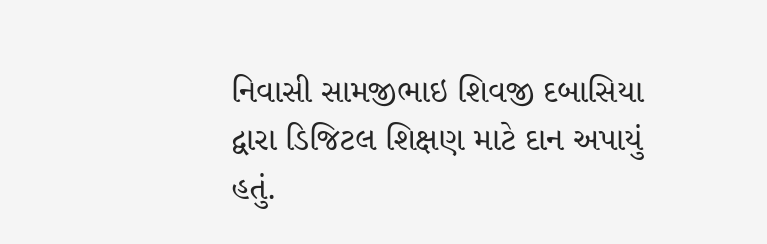નિવાસી સામજીભાઇ શિવજી દબાસિયા દ્વારા ડિજિટલ શિક્ષણ માટે દાન અપાયું
હતું.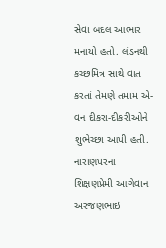સેવા બદલ આભાર મનાયો હતો. લંડનથી કચ્છમિત્ર સાથે વાત કરતાં તેમણે તમામ એ-વન દીકરા-દીકરીઓને
શુભેચ્છા આપી હતી. નારાણપરના શિક્ષણપ્રેમી આગેવાન અરજણભાઇ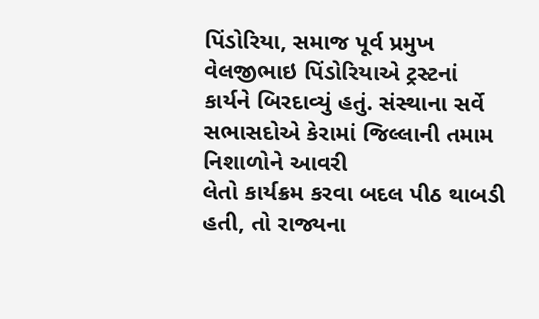પિંડોરિયા, સમાજ પૂર્વ પ્રમુખ વેલજીભાઇ પિંડોરિયાએ ટ્રસ્ટનાં
કાર્યને બિરદાવ્યું હતું. સંસ્થાના સર્વે સભાસદોએ કેરામાં જિલ્લાની તમામ નિશાળોને આવરી
લેતો કાર્યક્રમ કરવા બદલ પીઠ થાબડી હતી, તો રાજ્યના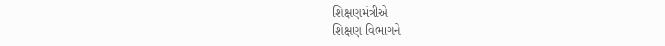શિક્ષણમંત્રીએ
શિક્ષણ વિભાગને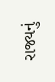રાજ્યનું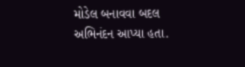મોડેલ બનાવવા બદલ અભિનંદન આપ્યા હતા.